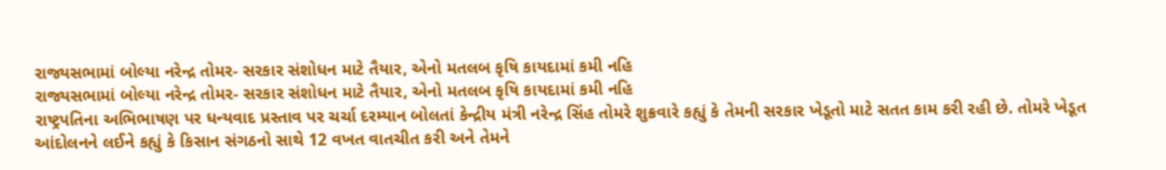રાજ્યસભામાં બોલ્યા નરેન્દ્ર તોમર- સરકાર સંશોધન માટે તૈયાર, એનો મતલબ કૃષિ કાયદામાં કમી નહિ
રાજ્યસભામાં બોલ્યા નરેન્દ્ર તોમર- સરકાર સંશોધન માટે તૈયાર, એનો મતલબ કૃષિ કાયદામાં કમી નહિ
રાષ્ટ્રપતિના અભિભાષણ પર ધન્યવાદ પ્રસ્તાવ પર ચર્ચા દરમ્યાન બોલતાં કેન્દ્રીય મંત્રી નરેન્દ્ર સિંહ તોમરે શુક્રવારે કહ્યું કે તેમની સરકાર ખેડૂતો માટે સતત કામ કરી રહી છે. તોમરે ખેડૂત આંદોલનને લઈને કહ્યું કે કિસાન સંગઠનો સાથે 12 વખત વાતચીત કરી અને તેમને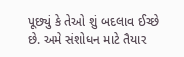પૂછ્યું કે તેઓ શું બદલાવ ઈચ્છે છે. અમે સંશોધન માટે તૈયાર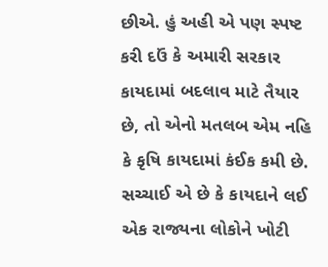છીએ. હું અહી એ પણ સ્પષ્ટ કરી દઉં કે અમારી સરકાર કાયદામાં બદલાવ માટે તૈયાર છે, તો એનો મતલબ એમ નહિ કે કૃષિ કાયદામાં કંઈક કમી છે. સચ્ચાઈ એ છે કે કાયદાને લઈ એક રાજ્યના લોકોને ખોટી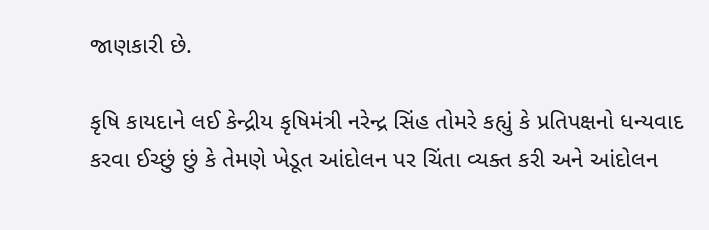જાણકારી છે.

કૃષિ કાયદાને લઈ કેન્દ્રીય કૃષિમંત્રી નરેન્દ્ર સિંહ તોમરે કહ્યું કે પ્રતિપક્ષનો ધન્યવાદ કરવા ઈચ્છું છું કે તેમણે ખેડૂત આંદોલન પર ચિંતા વ્યક્ત કરી અને આંદોલન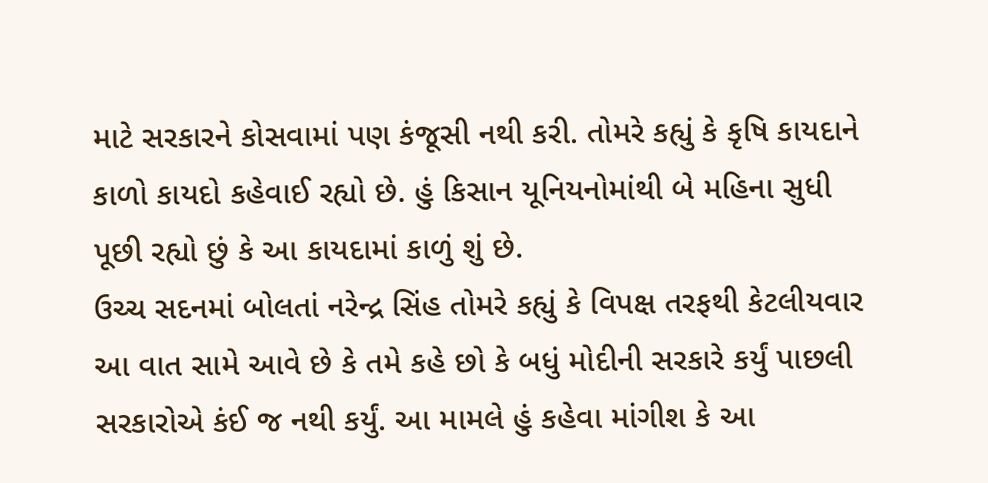માટે સરકારને કોસવામાં પણ કંજૂસી નથી કરી. તોમરે કહ્યું કે કૃષિ કાયદાને કાળો કાયદો કહેવાઈ રહ્યો છે. હું કિસાન યૂનિયનોમાંથી બે મહિના સુધી પૂછી રહ્યો છું કે આ કાયદામાં કાળું શું છે.
ઉચ્ચ સદનમાં બોલતાં નરેન્દ્ર સિંહ તોમરે કહ્યું કે વિપક્ષ તરફથી કેટલીયવાર આ વાત સામે આવે છે કે તમે કહે છો કે બધું મોદીની સરકારે કર્યું પાછલી સરકારોએ કંઈ જ નથી કર્યું. આ મામલે હું કહેવા માંગીશ કે આ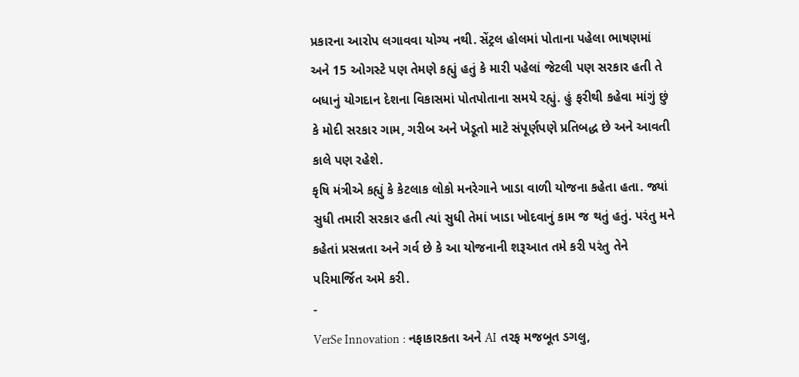પ્રકારના આરોપ લગાવવા યોગ્ય નથી. સેંટ્રલ હોલમાં પોતાના પહેલા ભાષણમાં અને 15 ઓગસ્ટે પણ તેમણે કહ્યું હતું કે મારી પહેલાં જેટલી પણ સરકાર હતી તે બધાનું યોગદાન દેશના વિકાસમાં પોતપોતાના સમયે રહ્યું. હું ફરીથી કહેવા માંગું છું કે મોદી સરકાર ગામ, ગરીબ અને ખેડૂતો માટે સંપૂર્ણપણે પ્રતિબદ્ધ છે અને આવતી કાલે પણ રહેશે.
કૃષિ મંત્રીએ કહ્યું કે કેટલાક લોકો મનરેગાને ખાડા વાળી યોજના કહેતા હતા. જ્યાં સુધી તમારી સરકાર હતી ત્યાં સુધી તેમાં ખાડા ખોદવાનું કામ જ થતું હતું. પરંતુ મને કહેતાં પ્રસન્નતા અને ગર્વ છે કે આ યોજનાની શરૂઆત તમે કરી પરંતુ તેને પરિમાર્જિત અમે કરી.
-
VerSe Innovation : નફાકારકતા અને AI તરફ મજબૂત ડગલુ,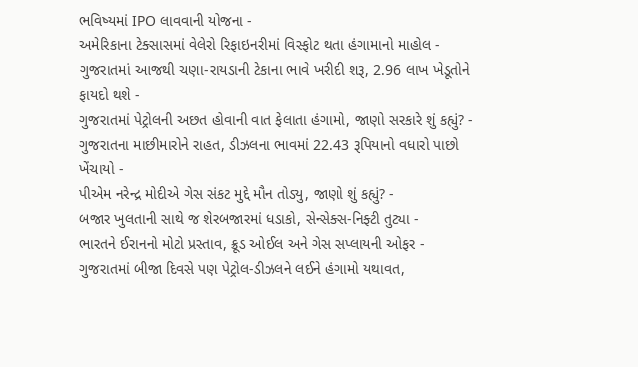ભવિષ્યમાં IPO લાવવાની યોજના -
અમેરિકાના ટેક્સાસમાં વેલેરો રિફાઇનરીમાં વિસ્ફોટ થતા હંગામાનો માહોલ -
ગુજરાતમાં આજથી ચણા-રાયડાની ટેકાના ભાવે ખરીદી શરૂ, 2.96 લાખ ખેડૂતોને ફાયદો થશે -
ગુજરાતમાં પેટ્રોલની અછત હોવાની વાત ફેલાતા હંગામો, જાણો સરકારે શું કહ્યું? -
ગુજરાતના માછીમારોને રાહત, ડીઝલના ભાવમાં 22.43 રૂપિયાનો વધારો પાછો ખેંચાયો -
પીએમ નરેન્દ્ર મોદીએ ગેસ સંકટ મુદ્દે મૌન તોડ્યુ, જાણો શું કહ્યું? -
બજાર ખુલતાની સાથે જ શેરબજારમાં ધડાકો, સેન્સેક્સ-નિફ્ટી તુટ્યા -
ભારતને ઈરાનનો મોટો પ્રસ્તાવ, ક્રૂડ ઓઈલ અને ગેસ સપ્લાયની ઓફર -
ગુજરાતમાં બીજા દિવસે પણ પેટ્રોલ-ડીઝલને લઈને હંગામો યથાવત,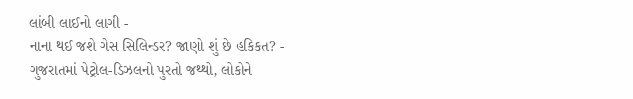લાંબી લાઈનો લાગી -
નાના થઈ જશે ગેસ સિલિન્ડર? જાણો શું છે હકિકત? -
ગુજરાતમાં પેટ્રોલ-ડિઝલનો પુરતો જથ્થો, લોકોને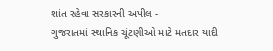શાંત રહેવા સરકારની અપીલ -
ગુજરાતમાં સ્થાનિક ચૂંટણીઓ માટે મતદાર યાદી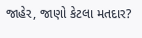જાહેર, જાણો કેટલા મતદાર?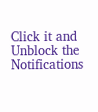Click it and Unblock the Notifications